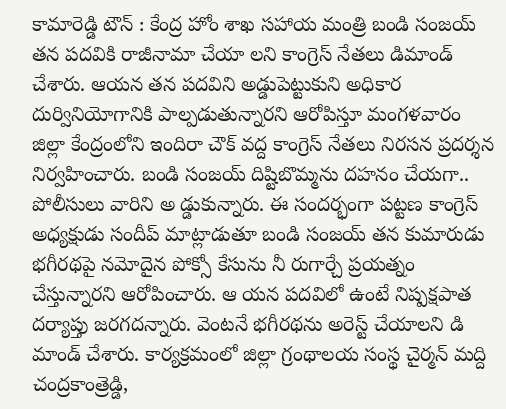కామారెడ్డి టౌన్ : కేంద్ర హోం శాఖ సహాయ మంత్రి బండి సంజయ్ తన పదవికి రాజీనామా చేయా లని కాంగ్రెస్ నేతలు డిమాండ్ చేశారు. ఆయన తన పదవిని అడ్డుపెట్టుకుని అధికార దుర్వినియోగానికి పాల్పడుతున్నారని ఆరోపిస్తూ మంగళవారం జిల్లా కేంద్రంలోని ఇందిరా చౌక్ వద్ద కాంగ్రెస్ నేతలు నిరసన ప్రదర్శన నిర్వహించారు. బండి సంజయ్ దిష్టిబొమ్మను దహనం చేయగా.. పోలీసులు వారిని అ డ్డుకున్నారు. ఈ సందర్భంగా పట్టణ కాంగ్రెస్ అధ్యక్షుడు సందీప్ మాట్లాడుతూ బండి సంజయ్ తన కుమారుడు భగీరథపై నమోదైన పోక్సో కేసును నీ రుగార్చే ప్రయత్నం చేస్తున్నారని ఆరోపించారు. ఆ యన పదవిలో ఉంటే నిష్పక్షపాత దర్యాప్తు జరగదన్నారు. వెంటనే భగీరథను అరెస్ట్ చేయాలని డి మాండ్ చేశారు. కార్యక్రమంలో జిల్లా గ్రంథాలయ సంస్థ చైర్మన్ మద్ది చంద్రకాంత్రెడ్డి,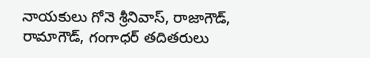నాయకులు గోనె శ్రీనివాస్, రాజాగౌడ్, రామాగౌడ్, గంగాధర్ తదితరులు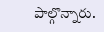పాల్గొన్నారు.